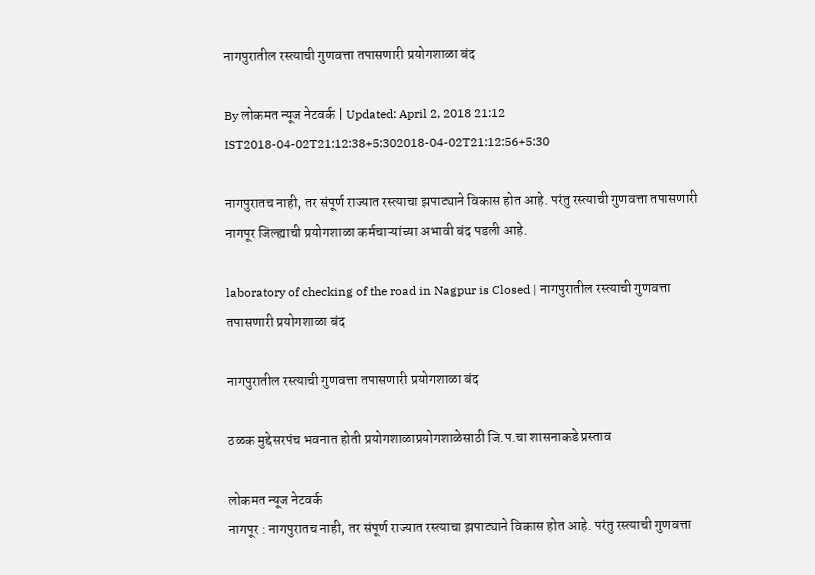नागपुरातील रस्त्याची गुणवत्ता तपासणारी प्रयोगशाळा बंद

By लोकमत न्यूज नेटवर्क | Updated: April 2, 2018 21:12 IST2018-04-02T21:12:38+5:302018-04-02T21:12:56+5:30

नागपुरातच नाही, तर संपूर्ण राज्यात रस्त्याचा झपाट्याने विकास होत आहे. परंतु रस्त्याची गुणवत्ता तपासणारी नागपूर जिल्ह्याची प्रयोगशाळा कर्मचाऱ्यांच्या अभावी बंद पडली आहे.

laboratory of checking of the road in Nagpur is Closed | नागपुरातील रस्त्याची गुणवत्ता तपासणारी प्रयोगशाळा बंद

नागपुरातील रस्त्याची गुणवत्ता तपासणारी प्रयोगशाळा बंद

ठळक मुद्देसरपंच भवनात होती प्रयोगशाळाप्रयोगशाळेसाठी जि.प.चा शासनाकडे प्रस्ताव

लोकमत न्यूज नेटवर्क
नागपूर : नागपुरातच नाही, तर संपूर्ण राज्यात रस्त्याचा झपाट्याने विकास होत आहे. परंतु रस्त्याची गुणवत्ता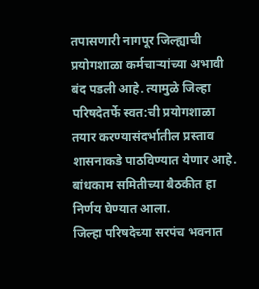तपासणारी नागपूर जिल्ह्याची प्रयोगशाळा कर्मचाऱ्यांच्या अभावी बंद पडली आहे. त्यामुळे जिल्हा परिषदेतर्फे स्वत:ची प्रयोगशाळा तयार करण्यासंदर्भातील प्रस्ताव शासनाकडे पाठविण्यात येणार आहे. बांधकाम समितीच्या बैठकीत हा निर्णय घेण्यात आला.
जिल्हा परिषदेच्या सरपंच भवनात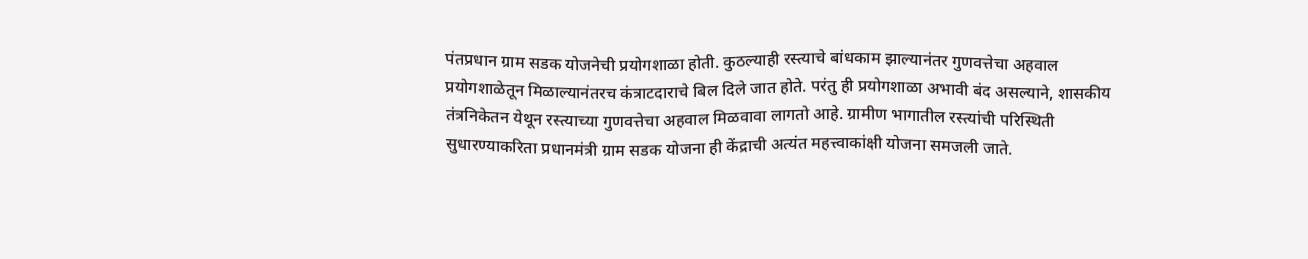पंतप्रधान ग्राम सडक योजनेची प्रयोगशाळा होती. कुठल्याही रस्त्याचे बांधकाम झाल्यानंतर गुणवत्तेचा अहवाल प्रयोगशाळेतून मिळाल्यानंतरच कंत्राटदाराचे बिल दिले जात होते. परंतु ही प्रयोगशाळा अभावी बंद असल्याने, शासकीय तंत्रनिकेतन येथून रस्त्याच्या गुणवत्तेचा अहवाल मिळवावा लागतो आहे. ग्रामीण भागातील रस्त्यांची परिस्थिती सुधारण्याकरिता प्रधानमंत्री ग्राम सडक योजना ही केंद्राची अत्यंत महत्त्वाकांक्षी योजना समजली जाते.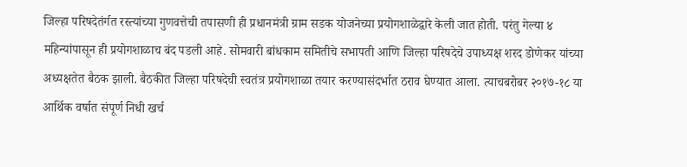जिल्हा परिषदेतंर्गत रस्त्यांच्या गुणवत्तेची तपासणी ही प्रधानमंत्री ग्राम सडक योजनेच्या प्रयोगशाळेद्वारे केली जात होती. परंतु गेल्या ४ महिन्यांपासून ही प्रयोगशाळाच बंद पडली आहे. सोमवारी बांधकाम समितीचे सभापती आणि जिल्हा परिषदेचे उपाध्यक्ष शरद डोणेकर यांच्या अध्यक्षतेत बैठक झाली. बैठकीत जिल्हा परिषदेची स्वतंत्र प्रयोगशाळा तयार करण्यासंदर्भात ठराव घेण्यात आला. त्याचबरोबर २०१७-१८ या आर्थिक वर्षात संपूर्ण निधी खर्च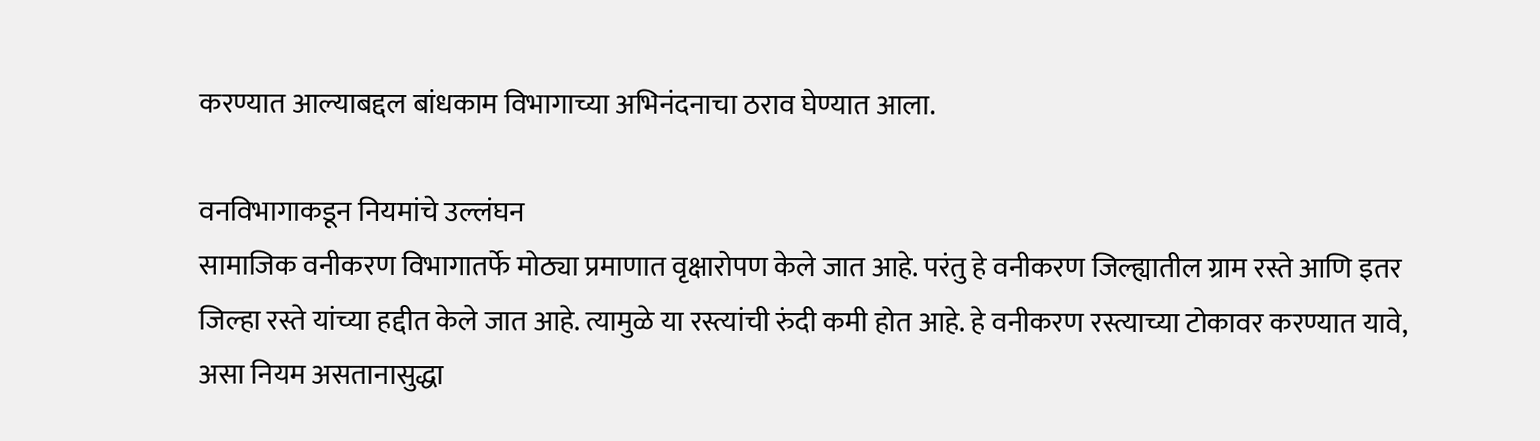करण्यात आल्याबद्दल बांधकाम विभागाच्या अभिनंदनाचा ठराव घेण्यात आला.

वनविभागाकडून नियमांचे उल्लंघन
सामाजिक वनीकरण विभागातर्फे मोठ्या प्रमाणात वृक्षारोपण केले जात आहे. परंतु हे वनीकरण जिल्ह्यातील ग्राम रस्ते आणि इतर जिल्हा रस्ते यांच्या हद्दीत केले जात आहे. त्यामुळे या रस्त्यांची रुंदी कमी होत आहे. हे वनीकरण रस्त्याच्या टोकावर करण्यात यावे, असा नियम असतानासुद्धा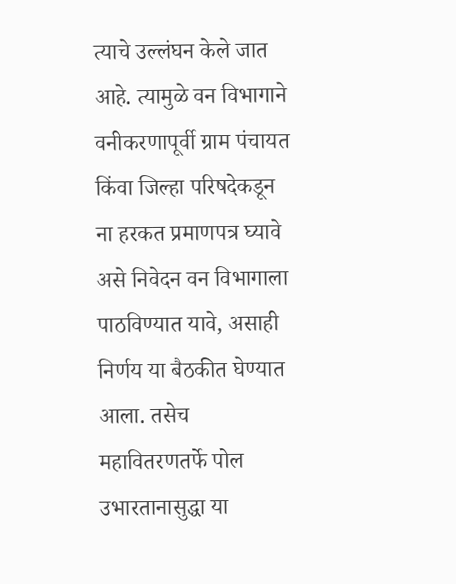त्याचे उल्लंघन केले जात आहे. त्यामुळे वन विभागाने वनीकरणापूर्वी ग्राम पंचायत किंवा जिल्हा परिषदेकडून ना हरकत प्रमाणपत्र घ्यावे असे निवेदन वन विभागाला पाठविण्यात यावे, असाही निर्णय या बैठकीत घेण्यात आला. तसेच महावितरणतर्फे पोल उभारतानासुद्धा या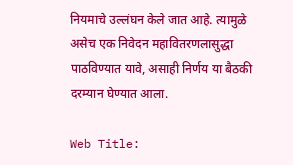नियमाचे उल्लंघन केले जात आहे. त्यामुळे असेच एक निवेदन महावितरणलासुद्धा पाठविण्यात यावे, असाही निर्णय या बैठकी दरम्यान घेण्यात आला.

Web Title: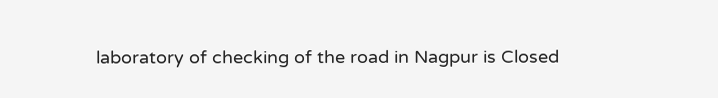laboratory of checking of the road in Nagpur is Closed